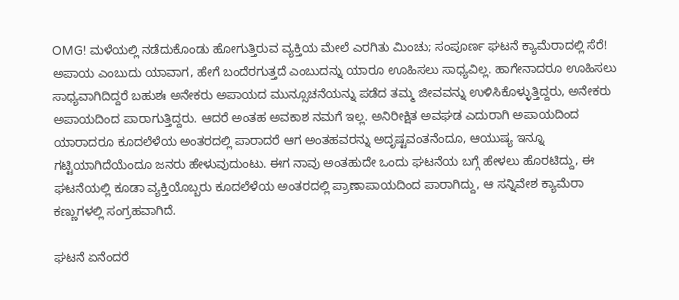OMG! ಮಳೆಯಲ್ಲಿ ನಡೆದುಕೊಂಡು ಹೋಗುತ್ತಿರುವ ವ್ಯಕ್ತಿಯ ಮೇಲೆ ಎರಗಿತು ಮಿಂಚು; ಸಂಪೂರ್ಣ ಘಟನೆ ಕ್ಯಾಮೆರಾದಲ್ಲಿ ಸೆರೆ!
ಅಪಾಯ ಎಂಬುದು ಯಾವಾಗ, ಹೇಗೆ ಬಂದೆರಗುತ್ತದೆ ಎಂಬುದನ್ನು ಯಾರೂ ಊಹಿಸಲು ಸಾಧ್ಯವಿಲ್ಲ. ಹಾಗೇನಾದರೂ ಊಹಿಸಲು ಸಾಧ್ಯವಾಗಿದಿದ್ದರೆ ಬಹುಶಃ ಅನೇಕರು ಅಪಾಯದ ಮುನ್ಸೂಚನೆಯನ್ನು ಪಡೆದ ತಮ್ಮ ಜೀವವನ್ನು ಉಳಿಸಿಕೊಳ್ಳುತ್ತಿದ್ದರು, ಅನೇಕರು ಅಪಾಯದಿಂದ ಪಾರಾಗುತ್ತಿದ್ದರು. ಆದರೆ ಅಂತಹ ಅವಕಾಶ ನಮಗೆ ಇಲ್ಲ. ಅನಿರೀಕ್ಷಿತ ಅವಘಡ ಎದುರಾಗಿ ಅಪಾಯದಿಂದ ಯಾರಾದರೂ ಕೂದಲೆಳೆಯ ಅಂತರದಲ್ಲಿ ಪಾರಾದರೆ ಆಗ ಅಂತಹವರನ್ನು ಅದೃಷ್ಟವಂತನೆಂದೂ, ಆಯುಷ್ಯ ಇನ್ನೂ ಗಟ್ಟಿಯಾಗಿದೆಯೆಂದೂ ಜನರು ಹೇಳುವುದುಂಟು. ಈಗ ನಾವು ಅಂತಹುದೇ ಒಂದು ಘಟನೆಯ ಬಗ್ಗೆ ಹೇಳಲು ಹೊರಟಿದ್ದು, ಈ ಘಟನೆಯಲ್ಲಿ ಕೂಡಾ ವ್ಯಕ್ತಿಯೊಬ್ಬರು ಕೂದಲೆಳೆಯ ಅಂತರದಲ್ಲಿ ಪ್ರಾಣಾಪಾಯದಿಂದ ಪಾರಾಗಿದ್ದು, ಆ ಸನ್ನಿವೇಶ ಕ್ಯಾಮೆರಾ ಕಣ್ಣುಗಳಲ್ಲಿ ಸಂಗ್ರಹವಾಗಿದೆ.

ಘಟನೆ ಏನೆಂದರೆ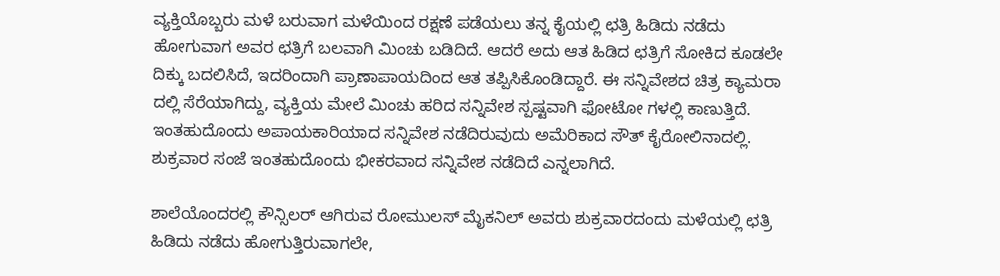ವ್ಯಕ್ತಿಯೊಬ್ಬರು ಮಳೆ ಬರುವಾಗ ಮಳೆಯಿಂದ ರಕ್ಷಣೆ ಪಡೆಯಲು ತನ್ನ ಕೈಯಲ್ಲಿ ಛತ್ರಿ ಹಿಡಿದು ನಡೆದು ಹೋಗುವಾಗ ಅವರ ಛತ್ರಿಗೆ ಬಲವಾಗಿ ಮಿಂಚು ಬಡಿದಿದೆ. ಆದರೆ ಅದು ಆತ ಹಿಡಿದ ಛತ್ರಿಗೆ ಸೋಕಿದ ಕೂಡಲೇ ದಿಕ್ಕು ಬದಲಿಸಿದೆ, ಇದರಿಂದಾಗಿ ಪ್ರಾಣಾಪಾಯದಿಂದ ಆತ ತಪ್ಪಿಸಿಕೊಂಡಿದ್ದಾರೆ. ಈ ಸನ್ನಿವೇಶದ ಚಿತ್ರ ಕ್ಯಾಮರಾ ದಲ್ಲಿ ಸೆರೆಯಾಗಿದ್ದು, ವ್ಯಕ್ತಿಯ ಮೇಲೆ ಮಿಂಚು ಹರಿದ ಸನ್ನಿವೇಶ ಸ್ಪಷ್ಟವಾಗಿ ಫೋಟೋ ಗಳಲ್ಲಿ ಕಾಣುತ್ತಿದೆ. ಇಂತಹುದೊಂದು ಅಪಾಯಕಾರಿಯಾದ ಸನ್ನಿವೇಶ ನಡೆದಿರುವುದು ಅಮೆರಿಕಾದ ಸೌತ್ ಕೈರೋಲಿನಾದಲ್ಲಿ. ಶುಕ್ರವಾರ ಸಂಜೆ ಇಂತಹುದೊಂದು ಭೀಕರವಾದ ಸನ್ನಿವೇಶ ನಡೆದಿದೆ ಎನ್ನಲಾಗಿದೆ.

ಶಾಲೆಯೊಂದರಲ್ಲಿ ಕೌನ್ಸಿಲರ್ ಆಗಿರುವ ರೋಮುಲಸ್ ಮೈಕನಿಲ್ ಅವರು ಶುಕ್ರವಾರದಂದು ಮಳೆಯಲ್ಲಿ ಛತ್ರಿ ಹಿಡಿದು ನಡೆದು ಹೋಗುತ್ತಿರುವಾಗಲೇ,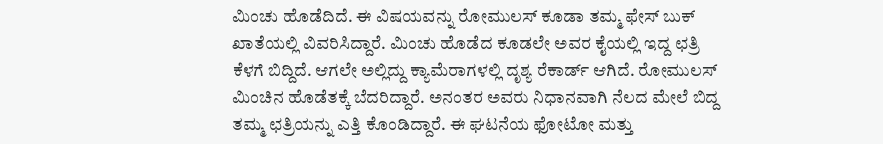ಮಿಂಚು ಹೊಡೆದಿದೆ. ಈ ವಿಷಯವನ್ನು ರೋಮುಲಸ್ ಕೂಡಾ ತಮ್ಮ ಫೇಸ್ ಬುಕ್ ಖಾತೆಯಲ್ಲಿ ವಿವರಿಸಿದ್ದಾರೆ. ಮಿಂಚು ಹೊಡೆದ ಕೂಡಲೇ ಅವರ ಕೈಯಲ್ಲಿ ಇದ್ದ ಛತ್ರಿ ಕೆಳಗೆ ಬಿದ್ದಿದೆ. ಆಗಲೇ ಅಲ್ಲಿದ್ದು ಕ್ಯಾಮೆರಾಗಳಲ್ಲಿ ದೃಶ್ಯ ರೆಕಾರ್ಡ್ ಆಗಿದೆ. ರೋಮುಲಸ್ ಮಿಂಚಿನ ಹೊಡೆತಕ್ಕೆ ಬೆದರಿದ್ದಾರೆ. ಅನಂತರ ಅವರು ನಿಧಾನವಾಗಿ ನೆಲದ ಮೇಲೆ ಬಿದ್ದ ತಮ್ಮ ಛತ್ರಿಯನ್ನು ಎತ್ತಿ ಕೊಂಡಿದ್ದಾರೆ. ಈ ಘಟನೆಯ ಫೋಟೋ ಮತ್ತು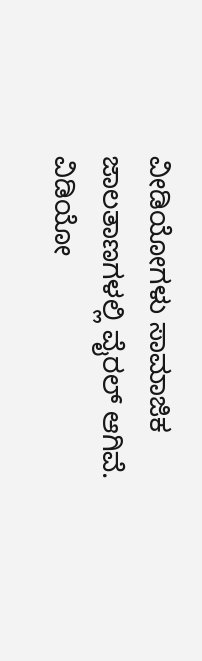ವೀಡಿಯೋಗಳು ಸಾಮಾಜಿಕ ಜಾಲತಾಣಗಳಲ್ಲಿ ವೈರಲ್ ಆಗಿವೆ.
ವಿಡಿಯೋ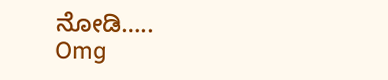ನೋಡಿ…..
Omg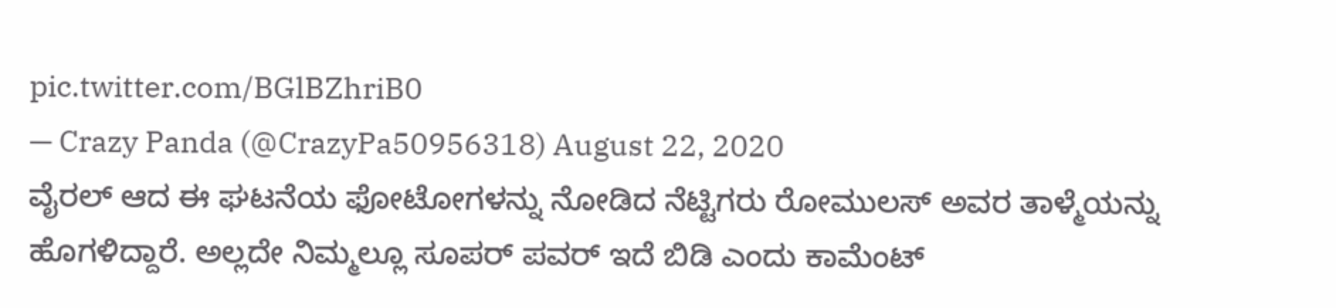pic.twitter.com/BGlBZhriB0
— Crazy Panda (@CrazyPa50956318) August 22, 2020
ವೈರಲ್ ಆದ ಈ ಘಟನೆಯ ಫೋಟೋಗಳನ್ನು ನೋಡಿದ ನೆಟ್ಟಿಗರು ರೋಮುಲಸ್ ಅವರ ತಾಳ್ಮೆಯನ್ನು ಹೊಗಳಿದ್ದಾರೆ. ಅಲ್ಲದೇ ನಿಮ್ಮಲ್ಲೂ ಸೂಪರ್ ಪವರ್ ಇದೆ ಬಿಡಿ ಎಂದು ಕಾಮೆಂಟ್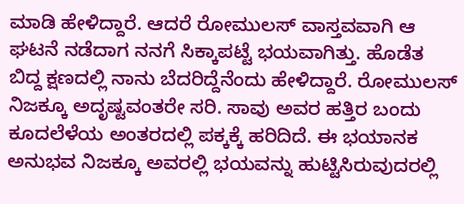ಮಾಡಿ ಹೇಳಿದ್ದಾರೆ. ಆದರೆ ರೋಮುಲಸ್ ವಾಸ್ತವವಾಗಿ ಆ ಘಟನೆ ನಡೆದಾಗ ನನಗೆ ಸಿಕ್ಕಾಪಟ್ಟೆ ಭಯವಾಗಿತ್ತು. ಹೊಡೆತ ಬಿದ್ದ ಕ್ಷಣದಲ್ಲಿ ನಾನು ಬೆದರಿದ್ದೆನೆಂದು ಹೇಳಿದ್ದಾರೆ. ರೋಮುಲಸ್ ನಿಜಕ್ಕೂ ಅದೃಷ್ಟವಂತರೇ ಸರಿ. ಸಾವು ಅವರ ಹತ್ತಿರ ಬಂದು ಕೂದಲೆಳೆಯ ಅಂತರದಲ್ಲಿ ಪಕ್ಕಕ್ಕೆ ಹರಿದಿದೆ. ಈ ಭಯಾನಕ ಅನುಭವ ನಿಜಕ್ಕೂ ಅವರಲ್ಲಿ ಭಯವನ್ನು ಹುಟ್ಟಿಸಿರುವುದರಲ್ಲಿ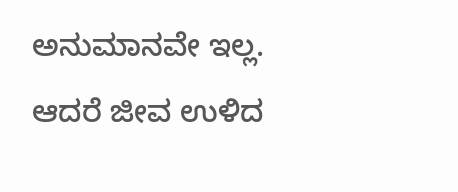ಅನುಮಾನವೇ ಇಲ್ಲ. ಆದರೆ ಜೀವ ಉಳಿದ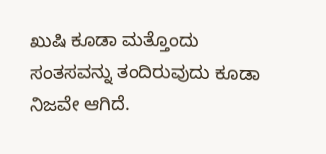ಖುಷಿ ಕೂಡಾ ಮತ್ತೊಂದು ಸಂತಸವನ್ನು ತಂದಿರುವುದು ಕೂಡಾ ನಿಜವೇ ಆಗಿದೆ.